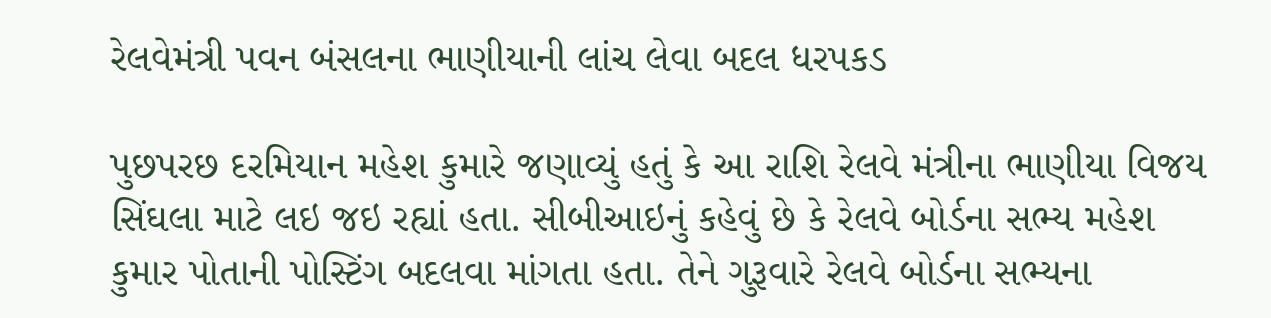રેલવેમંત્રી પવન બંસલના ભાણીયાની લાંચ લેવા બદલ ધરપકડ

પુછપરછ દરમિયાન મહેશ કુમારે જણાવ્યું હતું કે આ રાશિ રેલવે મંત્રીના ભાણીયા વિજય સિંઘલા માટે લઇ જઇ રહ્યાં હતા. સીબીઆઇનું કહેવું છે કે રેલવે બોર્ડના સભ્ય મહેશ કુમાર પોતાની પોસ્ટિંગ બદલવા માંગતા હતા. તેને ગુરૂવારે રેલવે બોર્ડના સભ્યના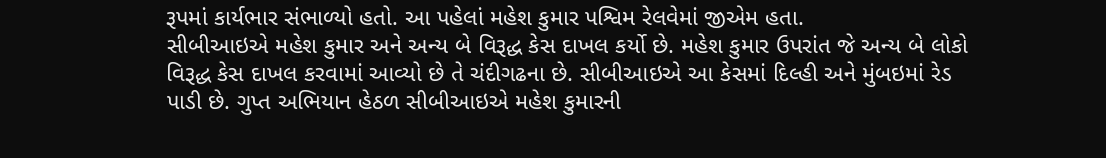રૂપમાં કાર્યભાર સંભાળ્યો હતો. આ પહેલાં મહેશ કુમાર પશ્વિમ રેલવેમાં જીએમ હતા.
સીબીઆઇએ મહેશ કુમાર અને અન્ય બે વિરૂદ્ધ કેસ દાખલ કર્યો છે. મહેશ કુમાર ઉપરાંત જે અન્ય બે લોકો વિરૂદ્ધ કેસ દાખલ કરવામાં આવ્યો છે તે ચંદીગઢના છે. સીબીઆઇએ આ કેસમાં દિલ્હી અને મુંબઇમાં રેડ પાડી છે. ગુપ્ત અભિયાન હેઠળ સીબીઆઇએ મહેશ કુમારની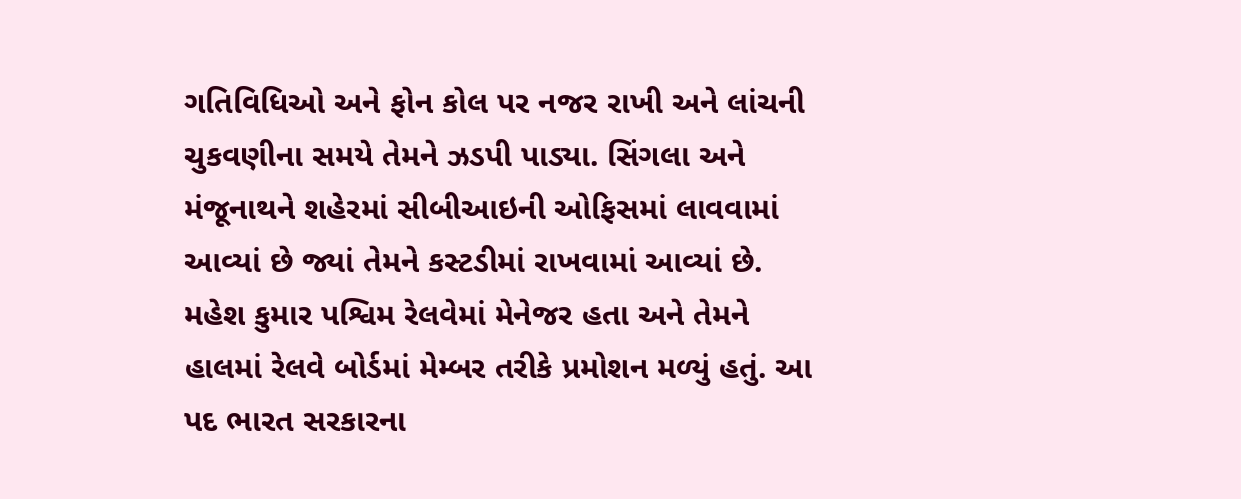ગતિવિધિઓ અને ફોન કોલ પર નજર રાખી અને લાંચની ચુકવણીના સમયે તેમને ઝડપી પાડ્યા. સિંગલા અને મંજૂનાથને શહેરમાં સીબીઆઇની ઓફિસમાં લાવવામાં આવ્યાં છે જ્યાં તેમને કસ્ટડીમાં રાખવામાં આવ્યાં છે.
મહેશ કુમાર પશ્વિમ રેલવેમાં મેનેજર હતા અને તેમને હાલમાં રેલવે બોર્ડમાં મેમ્બર તરીકે પ્રમોશન મળ્યું હતું. આ પદ ભારત સરકારના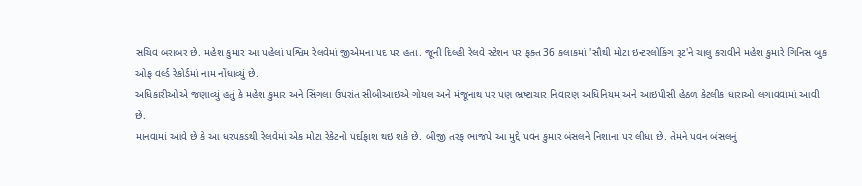સચિવ બરાબર છે. મહેશ કુમાર આ પહેલાં પશ્વિમ રેલવેમાં જીએમના પદ પર હતા. જૂની દિલ્હી રેલવે સ્ટેશન પર ફક્ત 36 કલાકમાં 'સૌથી મોટા ઇન્ટરલોકિંગ રૂટ'ને ચાલુ કરાવીને મહેશ કુમારે ગિનિસ બુક ઓફ વર્લ્ડ રેકોર્ડમાં નામ નોંધાવ્યું છે.
અધિકારીઓએ જણાવ્યું હતું કે મહેશ કુમાર અને સિંગલા ઉપરાંત સીબીઆઇએ ગોયલ અને મંજૂનાથ પર પણ ભ્રષ્ટાચાર નિવારણ અધિનિયમ અને આઇપીસી હેઠળ કેટલીક ધારાઓ લગાવવામાં આવી છે.
માનવામાં આવે છે કે આ ધરપકડથી રેલવેમાં એક મોટા રેકેટનો પર્દાફાશ થઇ શકે છે. બીજી તરફ ભાજપે આ મુદ્દે પવન કુમાર બંસલને નિશાના પર લીધા છે. તેમને પવન બંસલનું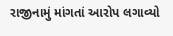રાજીનામું માંગતાં આરોપ લગાવ્યો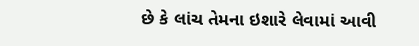છે કે લાંચ તેમના ઇશારે લેવામાં આવી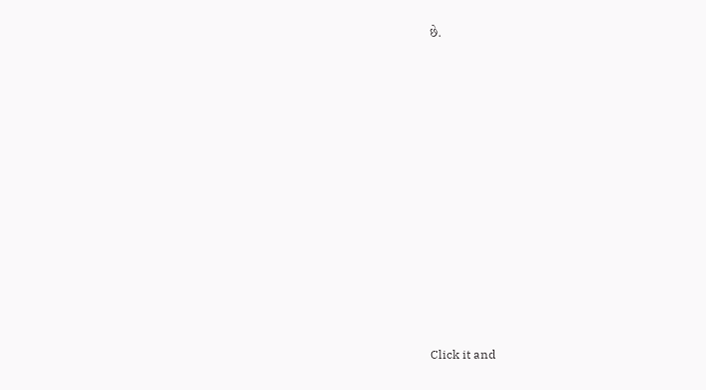છે.












Click it and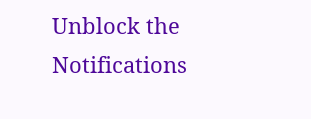Unblock the Notifications